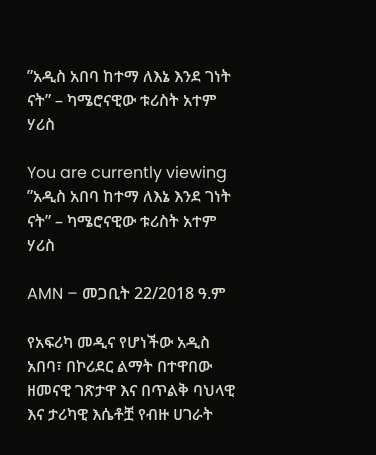”አዲስ አበባ ከተማ ለእኔ እንደ ገነት ናት” – ካሜሮናዊው ቱሪስት አተም ሃሪስ

You are currently viewing ”አዲስ አበባ ከተማ ለእኔ እንደ ገነት ናት” – ካሜሮናዊው ቱሪስት አተም ሃሪስ

AMN – መጋቢት 22/2018 ዓ.ም

የአፍሪካ መዲና የሆነችው አዲስ አበባ፣ በኮሪደር ልማት በተዋበው ዘመናዊ ገጽታዋ እና በጥልቅ ባህላዊ እና ታሪካዊ እሴቶቿ የብዙ ሀገራት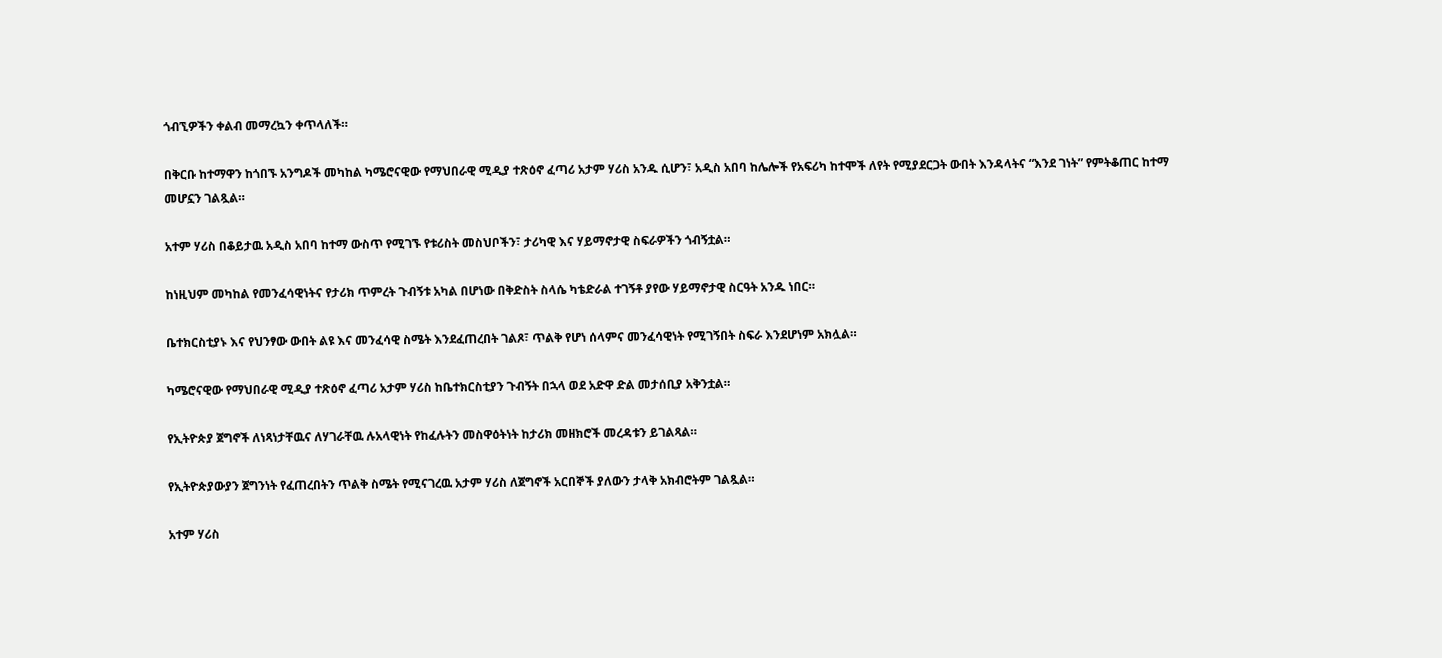ጎብኚዎችን ቀልብ መማረኳን ቀጥላለች።

በቅርቡ ከተማዋን ከጎበኙ አንግዶች መካከል ካሜሮናዊው የማህበራዊ ሚዲያ ተጽዕኖ ፈጣሪ አታም ሃሪስ አንዱ ሲሆን፣ አዲስ አበባ ከሌሎች የአፍሪካ ከተሞች ለየት የሚያደርጋት ውበት እንዳላትና “እንደ ገነት” የምትቆጠር ከተማ መሆኗን ገልጿል።

አተም ሃሪስ በቆይታዉ አዲስ አበባ ከተማ ውስጥ የሚገኙ የቱሪስት መስህቦችን፣ ታሪካዊ እና ሃይማኖታዊ ስፍራዎችን ጎብኝቷል።

ከነዚህም መካከል የመንፈሳዊነትና የታሪክ ጥምረት ጉብኝቱ አካል በሆነው በቅድስት ስላሴ ካቴድራል ተገኝቶ ያየው ሃይማኖታዊ ስርዓት አንዱ ነበር።

ቤተክርስቲያኑ እና የህንፃው ውበት ልዩ እና መንፈሳዊ ስሜት እንደፈጠረበት ገልጾ፣ ጥልቅ የሆነ ሰላምና መንፈሳዊነት የሚገኝበት ስፍራ እንደሆነም አክሏል።

ካሜሮናዊው የማህበራዊ ሚዲያ ተጽዕኖ ፈጣሪ አታም ሃሪስ ከቤተክርስቲያን ጉብኝት በኋላ ወደ አድዋ ድል መታሰቢያ አቅንቷል።

የኢትዮጵያ ጀግኖች ለነጻነታቸዉና ለሃገራቸዉ ሉአላዊነት የከፈሉትን መስዋዕትነት ከታሪክ መዘክሮች መረዳቱን ይገልጻል።

የኢትዮጵያውያን ጀግንነት የፈጠረበትን ጥልቅ ስሜት የሚናገረዉ አታም ሃሪስ ለጀግኖች አርበኞች ያለውን ታላቅ አክብሮትም ገልጿል።

አተም ሃሪስ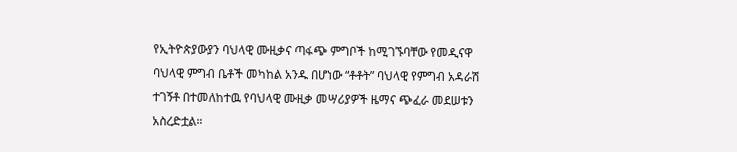የኢትዮጵያውያን ባህላዊ ሙዚቃና ጣፋጭ ምግቦች ከሚገኙባቸው የመዲናዋ ባህላዊ ምግብ ቤቶች መካከል አንዱ በሆነው “ቶቶት” ባህላዊ የምግብ አዳራሽ ተገኝቶ በተመለከተዉ የባህላዊ ሙዚቃ መሣሪያዎች ዜማና ጭፈራ መደሠቱን አስረድቷል።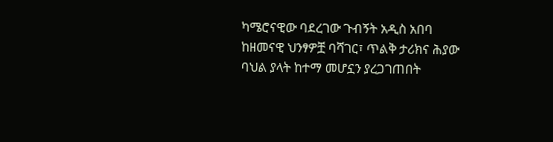ካሜሮናዊው ባደረገው ጉብኝት አዲስ አበባ ከዘመናዊ ህንፃዎቿ ባሻገር፣ ጥልቅ ታሪክና ሕያው ባህል ያላት ከተማ መሆኗን ያረጋገጠበት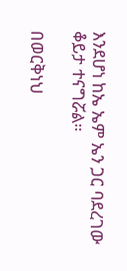እንደሆነ ከኤ ኤም ኤን ጋር ባደረገው ቆይታ ተናግሯል።

በወርቅነህ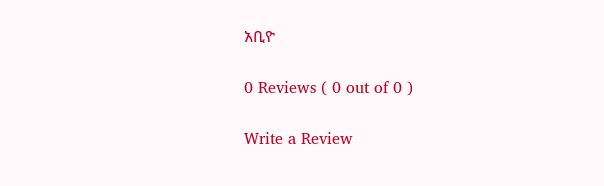አቢዮ

0 Reviews ( 0 out of 0 )

Write a Review